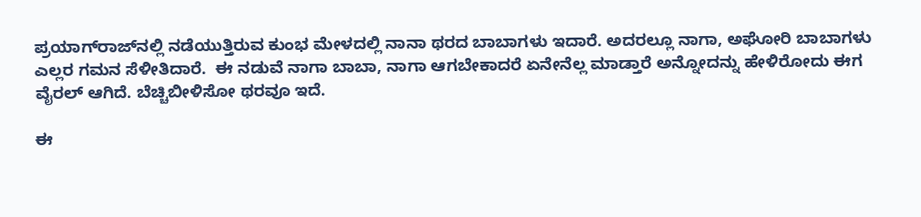ಪ್ರಯಾಗ್‌ರಾಜ್‌ನಲ್ಲಿ ನಡೆಯುತ್ತಿರುವ ಕುಂಭ ಮೇಳದಲ್ಲಿ ನಾನಾ ಥರದ ಬಾಬಾಗಳು ಇದಾರೆ. ಅದರಲ್ಲೂ ನಾಗಾ, ಅಘೋರಿ ಬಾಬಾಗಳು ಎಲ್ಲರ ಗಮನ ಸೆಳೀತಿದಾರೆ.  ಈ ನಡುವೆ ನಾಗಾ ಬಾಬಾ, ನಾಗಾ ಆಗಬೇಕಾದರೆ ಏನೇನೆಲ್ಲ ಮಾಡ್ತಾರೆ ಅನ್ನೋದನ್ನು ಹೇಳಿರೋದು ಈಗ ವೈರಲ್‌ ಆಗಿದೆ. ಬೆಚ್ಚಿಬೀಳಿಸೋ ಥರವೂ ಇದೆ.

ಈ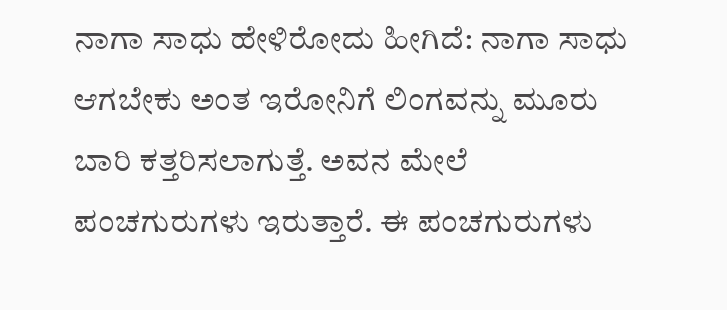ನಾಗಾ ಸಾಧು ಹೇಳಿರೋದು ಹೀಗಿದೆ: ನಾಗಾ ಸಾಧು ಆಗಬೇಕು ಅಂತ ಇರೋನಿಗೆ ಲಿಂಗವನ್ನು ಮೂರು ಬಾರಿ ಕತ್ತರಿಸಲಾಗುತ್ತೆ. ಅವನ ಮೇಲೆ ಪಂಚಗುರುಗಳು ಇರುತ್ತಾರೆ. ಈ ಪಂಚಗುರುಗಳು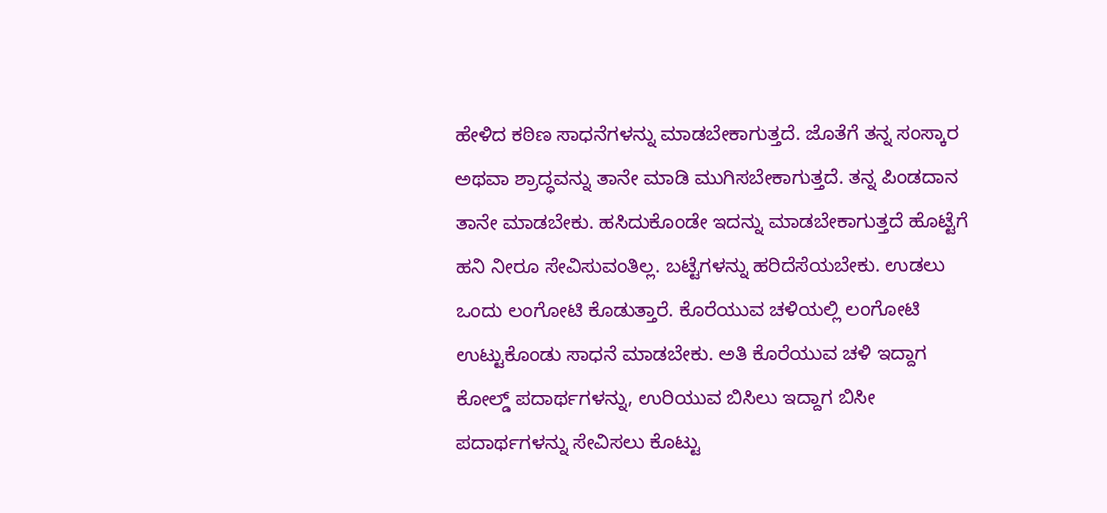ಹೇಳಿದ ಕಠಿಣ ಸಾಧನೆಗಳನ್ನು ಮಾಡಬೇಕಾಗುತ್ತದೆ. ಜೊತೆಗೆ ತನ್ನ ಸಂಸ್ಕಾರ ಅಥವಾ ಶ್ರಾದ್ಧವನ್ನು ತಾನೇ ಮಾಡಿ ಮುಗಿಸಬೇಕಾಗುತ್ತದೆ. ತನ್ನ ಪಿಂಡದಾನ ತಾನೇ ಮಾಡಬೇಕು. ಹಸಿದುಕೊಂಡೇ ಇದನ್ನು ಮಾಡಬೇಕಾಗುತ್ತದೆ ಹೊಟ್ಟೆಗೆ ಹನಿ ನೀರೂ ಸೇವಿಸುವಂತಿಲ್ಲ. ಬಟ್ಟೆಗಳನ್ನು ಹರಿದೆಸೆಯಬೇಕು. ಉಡಲು ಒಂದು ಲಂಗೋಟಿ ಕೊಡುತ್ತಾರೆ. ಕೊರೆಯುವ ಚಳಿಯಲ್ಲಿ ಲಂಗೋಟಿ ಉಟ್ಟುಕೊಂಡು ಸಾಧನೆ ಮಾಡಬೇಕು. ಅತಿ ಕೊರೆಯುವ ಚಳಿ ಇದ್ದಾಗ ಕೋಲ್ಡ್‌ ಪದಾರ್ಥಗಳನ್ನು, ಉರಿಯುವ ಬಿಸಿಲು ಇದ್ದಾಗ ಬಿಸೀ ಪದಾರ್ಥಗಳನ್ನು ಸೇವಿಸಲು ಕೊಟ್ಟು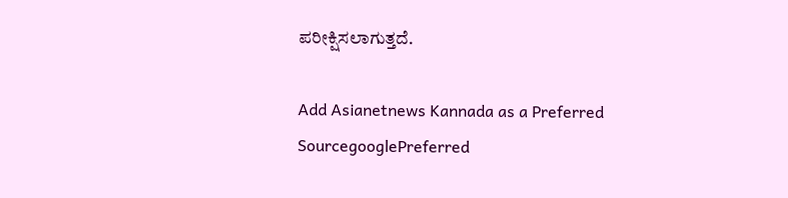ಪರೀಕ್ಷಿಸಲಾಗುತ್ತದೆ.

Add Asianetnews Kannada as a Preferred SourcegooglePreferred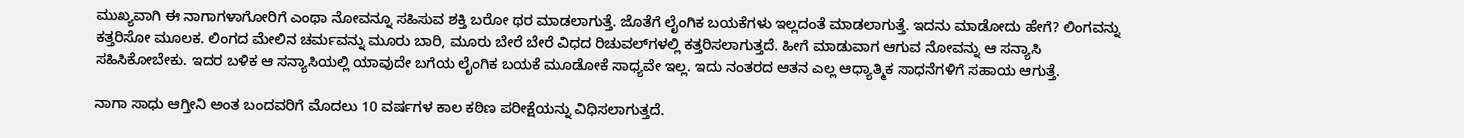ಮುಖ್ಯವಾಗಿ ಈ ನಾಗಾಗಳಾಗೋರಿಗೆ ಎಂಥಾ ನೋವನ್ನೂ ಸಹಿಸುವ ಶಕ್ತಿ ಬರೋ ಥರ ಮಾಡಲಾಗುತ್ತೆ. ಜೊತೆಗೆ ಲೈಂಗಿಕ ಬಯಕೆಗಳು ಇಲ್ಲದಂತೆ ಮಾಡಲಾಗುತ್ತೆ. ಇದನು ಮಾಡೋದು ಹೇಗೆ? ಲಿಂಗವನ್ನು ಕತ್ತರಿಸೋ ಮೂಲಕ. ಲಿಂಗದ ಮೇಲಿನ ಚರ್ಮವನ್ನು ಮೂರು ಬಾರಿ, ಮೂರು ಬೇರೆ ಬೇರೆ ವಿಧದ ರಿಚುವಲ್‌ಗಳಲ್ಲಿ ಕತ್ತರಿಸಲಾಗುತ್ತದೆ. ಹೀಗೆ ಮಾಡುವಾಗ ಆಗುವ ನೋವನ್ನು ಆ ಸನ್ಯಾಸಿ ಸಹಿಸಿಕೋಬೇಕು. ಇದರ ಬಳಿಕ ಆ ಸನ್ಯಾಸಿಯಲ್ಲಿ ಯಾವುದೇ ಬಗೆಯ ಲೈಂಗಿಕ ಬಯಕೆ ಮೂಡೋಕೆ ಸಾಧ್ಯವೇ ಇಲ್ಲ. ಇದು ನಂತರದ ಆತನ ಎಲ್ಲ ಆಧ್ಯಾತ್ಮಿಕ ಸಾಧನೆಗಳಿಗೆ ಸಹಾಯ ಆಗುತ್ತೆ.

ನಾಗಾ ಸಾಧು ಆಗ್ತೀನಿ ಅಂತ ಬಂದವರಿಗೆ ಮೊದಲು 10 ವರ್ಷಗಳ ಕಾಲ ಕಠಿಣ ಪರೀಕ್ಷೆಯನ್ನು ವಿಧಿಸಲಾಗುತ್ತದೆ.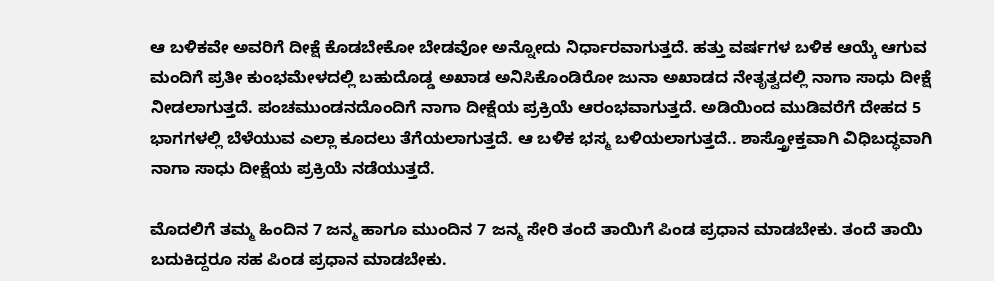ಆ ಬಳಿಕವೇ ಅವರಿಗೆ ದೀಕ್ಷೆ ಕೊಡಬೇಕೋ ಬೇಡವೋ ಅನ್ನೋದು ನಿರ್ಧಾರವಾಗುತ್ತದೆ. ಹತ್ತು ವರ್ಷಗಳ ಬಳಿಕ ಆಯ್ಕೆ ಆಗುವ ಮಂದಿಗೆ ಪ್ರತೀ ಕುಂಭಮೇಳದಲ್ಲಿ ಬಹುದೊಡ್ಡ ಅಖಾಡ ಅನಿಸಿಕೊಂಡಿರೋ ಜುನಾ ಅಖಾಡದ ನೇತೃತ್ವದಲ್ಲಿ ನಾಗಾ ಸಾಧು ದೀಕ್ಷೆ ನೀಡಲಾಗುತ್ತದೆ. ಪಂಚಮುಂಡನದೊಂದಿಗೆ ನಾಗಾ ದೀಕ್ಷೆಯ ಪ್ರಕ್ರಿಯೆ ಆರಂಭವಾಗುತ್ತದೆ. ಅಡಿಯಿಂದ ಮುಡಿವರೆಗೆ ದೇಹದ 5 ಭಾಗಗಳಲ್ಲಿ ಬೆಳೆಯುವ ಎಲ್ಲಾ ಕೂದಲು ತೆಗೆಯಲಾಗುತ್ತದೆ. ಆ ಬಳಿಕ ಭಸ್ಮ ಬಳಿಯಲಾಗುತ್ತದೆ.. ಶಾಸ್ತ್ರೋಕ್ತವಾಗಿ ವಿಧಿಬದ್ಧವಾಗಿ ನಾಗಾ ಸಾಧು ದೀಕ್ಷೆಯ ಪ್ರಕ್ರಿಯೆ ನಡೆಯುತ್ತದೆ.

ಮೊದಲಿಗೆ ತಮ್ಮ ಹಿಂದಿನ 7 ಜನ್ಮ ಹಾಗೂ ಮುಂದಿನ 7 ಜನ್ಮ ಸೇರಿ ತಂದೆ ತಾಯಿಗೆ ಪಿಂಡ ಪ್ರಧಾನ ಮಾಡಬೇಕು. ತಂದೆ ತಾಯಿ ಬದುಕಿದ್ದರೂ ಸಹ ಪಿಂಡ ಪ್ರಧಾನ ಮಾಡಬೇಕು.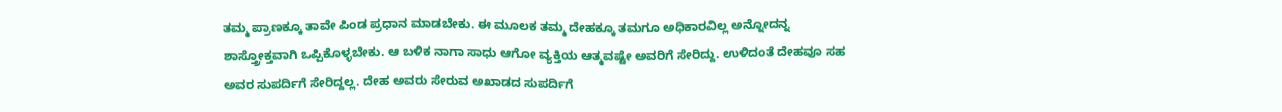ತಮ್ಮ ಪ್ರಾಣಕ್ಕೂ ತಾವೇ ಪಿಂಡ ಪ್ರಧಾನ ಮಾಡಬೇಕು. ಈ ಮೂಲಕ ತಮ್ಮ ದೇಹಕ್ಕೂ ತಮಗೂ ಅಧಿಕಾರವಿಲ್ಲ ಅನ್ನೋದನ್ನ ಶಾಸ್ತ್ರೋಕ್ತವಾಗಿ ಒಪ್ಪಿಕೊಳ್ಳಬೇಕು. ಆ ಬಳಿಕ ನಾಗಾ ಸಾಧು ಆಗೋ ವ್ಯಕ್ತಿಯ ಆತ್ಮವಷ್ಟೇ ಅವರಿಗೆ ಸೇರಿದ್ದು. ಉಳಿದಂತೆ ದೇಹವೂ ಸಹ ಅವರ ಸುಪರ್ದಿಗೆ ಸೇರಿದ್ದಲ್ಲ. ದೇಹ ಅವರು ಸೇರುವ ಅಖಾಡದ ಸುಪರ್ದಿಗೆ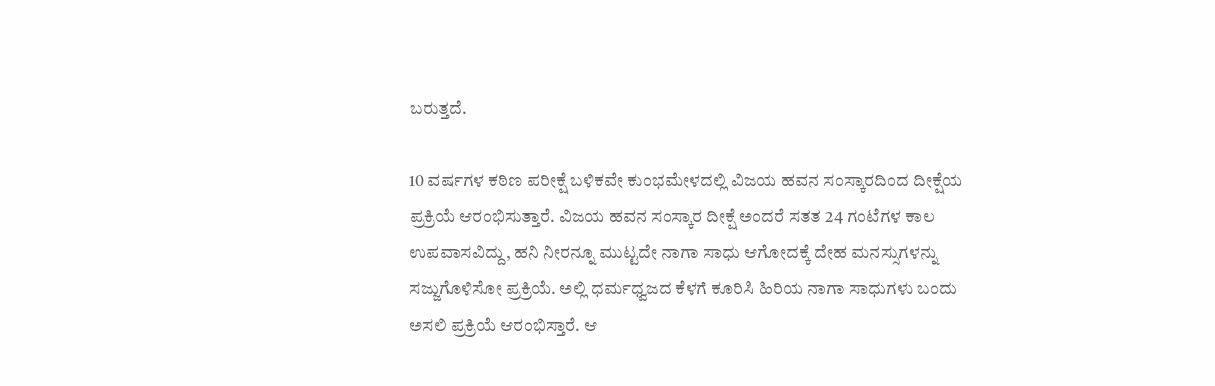ಬರುತ್ತದೆ.

10 ವರ್ಷಗಳ ಕಠಿಣ ಪರೀಕ್ಷೆ ಬಳಿಕವೇ ಕುಂಭಮೇಳದಲ್ಲಿ ವಿಜಯ ಹವನ ಸಂಸ್ಕಾರದಿಂದ ದೀಕ್ಷೆಯ ಪ್ರಕ್ರಿಯೆ ಆರಂಭಿಸುತ್ತಾರೆ. ವಿಜಯ ಹವನ ಸಂಸ್ಕಾರ ದೀಕ್ಷೆ ಅಂದರೆ ಸತತ 24 ಗಂಟೆಗಳ ಕಾಲ ಉಪವಾಸವಿದ್ದು, ಹನಿ ನೀರನ್ನೂ ಮುಟ್ಟದೇ ನಾಗಾ ಸಾಧು ಆಗೋದಕ್ಕೆ ದೇಹ ಮನಸ್ಸುಗಳನ್ನು ಸಜ್ಜುಗೊಳಿಸೋ ಪ್ರಕ್ರಿಯೆ. ಅಲ್ಲಿ ಧರ್ಮಧ್ವಜದ ಕೆಳಗೆ ಕೂರಿಸಿ ಹಿರಿಯ ನಾಗಾ ಸಾಧುಗಳು ಬಂದು ಅಸಲಿ ಪ್ರಕ್ರಿಯೆ ಆರಂಭಿಸ್ತಾರೆ. ಆ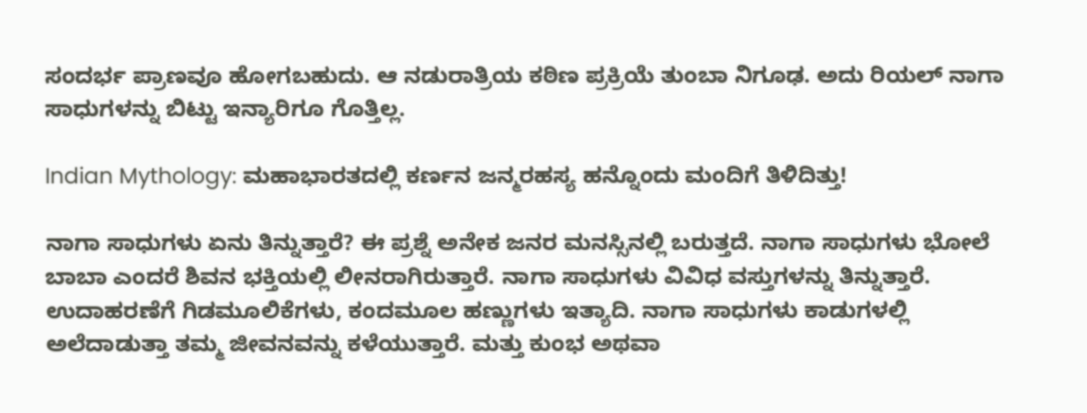ಸಂದರ್ಭ ಪ್ರಾಣವೂ ಹೋಗಬಹುದು. ಆ ನಡುರಾತ್ರಿಯ ಕಠಿಣ ಪ್ರಕ್ರಿಯೆ ತುಂಬಾ ನಿಗೂಢ. ಅದು ರಿಯಲ್‌ ನಾಗಾ ಸಾಧುಗಳನ್ನು ಬಿಟ್ಟು ಇನ್ಯಾರಿಗೂ ಗೊತ್ತಿಲ್ಲ.

Indian Mythology: ಮಹಾಭಾರತದಲ್ಲಿ ಕರ್ಣನ ಜನ್ಮರಹಸ್ಯ ಹನ್ನೊಂದು ಮಂದಿಗೆ ತಿಳಿದಿತ್ತು!

ನಾಗಾ ಸಾಧುಗಳು ಏನು ತಿನ್ನುತ್ತಾರೆ? ಈ ಪ್ರಶ್ನೆ ಅನೇಕ ಜನರ ಮನಸ್ಸಿನಲ್ಲಿ ಬರುತ್ತದೆ. ನಾಗಾ ಸಾಧುಗಳು ಭೋಲೆ ಬಾಬಾ ಎಂದರೆ ಶಿವನ ಭಕ್ತಿಯಲ್ಲಿ ಲೀನರಾಗಿರುತ್ತಾರೆ. ನಾಗಾ ಸಾಧುಗಳು ವಿವಿಧ ವಸ್ತುಗಳನ್ನು ತಿನ್ನುತ್ತಾರೆ. ಉದಾಹರಣೆಗೆ ಗಿಡಮೂಲಿಕೆಗಳು, ಕಂದಮೂಲ ಹಣ್ಣುಗಳು ಇತ್ಯಾದಿ. ನಾಗಾ ಸಾಧುಗಳು ಕಾಡುಗಳಲ್ಲಿ ಅಲೆದಾಡುತ್ತಾ ತಮ್ಮ ಜೀವನವನ್ನು ಕಳೆಯುತ್ತಾರೆ. ಮತ್ತು ಕುಂಭ ಅಥವಾ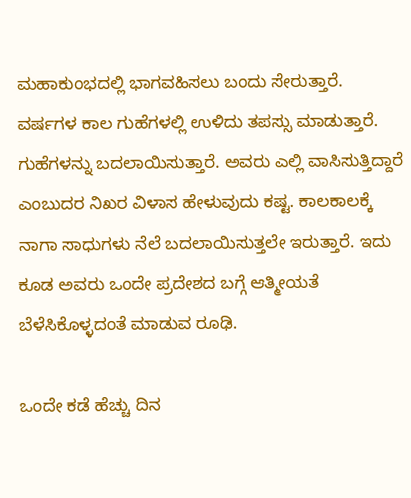ಮಹಾಕುಂಭದಲ್ಲಿ ಭಾಗವಹಿಸಲು ಬಂದು ಸೇರುತ್ತಾರೆ. ವರ್ಷಗಳ ಕಾಲ ಗುಹೆಗಳಲ್ಲಿ ಉಳಿದು ತಪಸ್ಸು ಮಾಡುತ್ತಾರೆ. ಗುಹೆಗಳನ್ನು ಬದಲಾಯಿಸುತ್ತಾರೆ. ಅವರು ಎಲ್ಲಿ ವಾಸಿಸುತ್ತಿದ್ದಾರೆ ಎಂಬುದರ ನಿಖರ ವಿಳಾಸ ಹೇಳುವುದು ಕಷ್ಟ. ಕಾಲಕಾಲಕ್ಕೆ ನಾಗಾ ಸಾಧುಗಳು ನೆಲೆ ಬದಲಾಯಿಸುತ್ತಲೇ ಇರುತ್ತಾರೆ. ಇದು ಕೂಡ ಅವರು ಒಂದೇ ಪ್ರದೇಶದ ಬಗ್ಗೆ ಆತ್ಮೀಯತೆ ಬೆಳೆಸಿಕೊಳ್ಳದಂತೆ ಮಾಡುವ ರೂಢಿ.

ಒಂದೇ ಕಡೆ ಹೆಚ್ಚು ದಿನ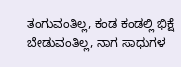ತಂಗುವಂತಿಲ್ಲ, ಕಂಡ ಕಂಡಲ್ಲಿ ಭಿಕ್ಷೆ ಬೇಡುವಂತಿಲ್ಲ, ನಾಗ ಸಾಧುಗಳ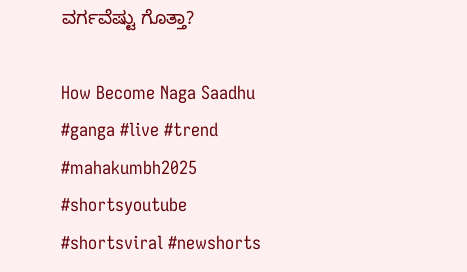ವರ್ಗವೆಷ್ಟು ಗೊತ್ತಾ?

How Become Naga Saadhu #ganga #live #trend #mahakumbh2025 #shortsyoutube #shortsviral #newshorts